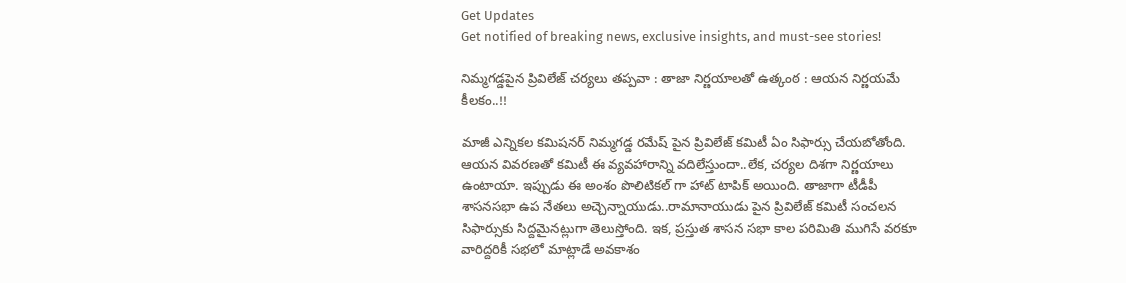Get Updates
Get notified of breaking news, exclusive insights, and must-see stories!

నిమ్మగడ్డపైన ప్రివిలేజ్ చర్యలు తప్పవా : తాజా నిర్ణయాలతో ఉత్కంఠ : ఆయన నిర్ణయమే కీలకం..!!

మాజీ ఎన్నికల కమిషనర్ నిమ్మగడ్డ రమేష్ పైన ప్రివిలేజ్ కమిటీ ఏం సిఫార్సు చేయబోతోంది. ఆయన వివరణతో కమిటీ ఈ వ్యవహారాన్ని వదిలేస్తుందా..లేక, చర్యల దిశగా నిర్ణయాలు ఉంటాయా. ఇప్పుడు ఈ అంశం పొలిటికల్ గా హాట్ టాపిక్ అయింది. తాజాగా టీడీపీ శాసనసభా ఉప నేతలు అచ్చెన్నాయుడు..రామానాయుడు పైన ప్రివిలేజ్ కమిటీ సంచలన సిఫార్సుకు సిద్దమైనట్లుగా తెలుస్తోంది. ఇక, ప్రస్తుత శాసన సభా కాల పరిమితి ముగిసే వరకూ వారిద్దరికీ సభలో మాట్లాడే అవకాశం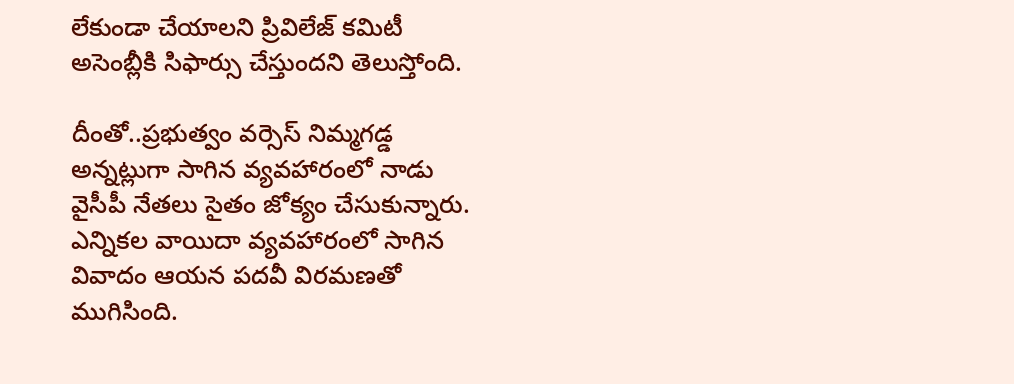లేకుండా చేయాలని ప్రివిలేజ్ కమిటీ అసెంబ్లీకి సిఫార్సు చేస్తుందని తెలుస్తోంది.

దీంతో..ప్రభుత్వం వర్సెస్ నిమ్మగడ్డ అన్నట్లుగా సాగిన వ్యవహారంలో నాడు వైసీపీ నేతలు సైతం జోక్యం చేసుకున్నారు. ఎన్నికల వాయిదా వ్యవహారంలో సాగిన వివాదం ఆయన పదవీ విరమణతో ముగిసింది.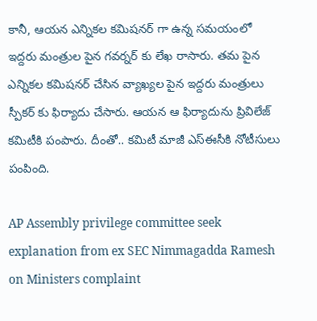కానీ, ఆయన ఎన్నికల కమిషనర్ గా ఉన్న సమయంలో ఇద్దరు మంత్రుల పైన గవర్నర్ కు లేఖ రాసారు. తమ పైన ఎన్నికల కమిషనర్ చేసిన వ్యాఖ్యల పైన ఇద్దరు మంత్రులు స్పీకర్ కు ఫిర్యాదు చేసారు. ఆయన ఆ ఫిర్యాదును ప్రివిలేజ్ కమిటీకి పంపారు. దీంతో.. కమిటీ మాజీ ఎస్ఈసీకి నోటీసులు పంపింది.

AP Assembly privilege committee seek explanation from ex SEC Nimmagadda Ramesh on Ministers complaint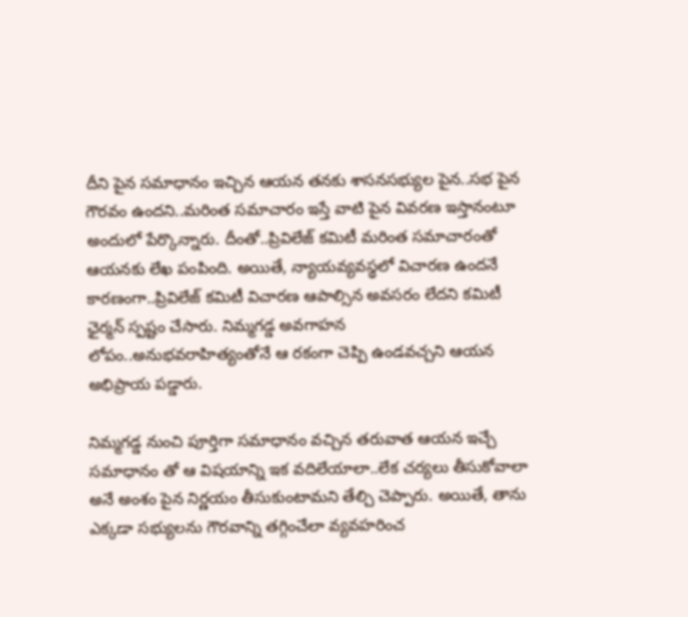దీని పైన సమాధానం ఇచ్చిన ఆయన తనకు శాసనసభ్యుల పైన..సభ పైన గౌరవం ఉందని..మరింత సమాచారం ఇస్తే వాటి పైన వివరణ ఇస్తానంటూ అందులో పేర్కొన్నారు. దీంతో..ప్రివిలేజ్ కమిటీ మరింత సమాచారంతో ఆయనకు లేఖ పంపింది. అయితే, న్యాయవ్యవస్థలో విచారణ ఉందనే కారణంగా..ప్రివిలేజ్ కమిటీ విచారణ ఆపాల్సిన అవసరం లేదని కమిటీ ఛైర్మన్ స్పష్టం చేసారు. నిమ్మగడ్డ అవగాహన లోపం..అనుభవరాహిత్యంతోనే ఆ రకంగా చెప్పి ఉండవచ్చని ఆయన అభిప్రాయ పడ్డారు.

నిమ్మగడ్డ నుంచి పూర్తిగా సమాధానం వచ్చిన తరువాత ఆయన ఇచ్చే సమాధానం తో ఆ విషయాన్ని ఇక వదిలేయాలా..లేక చర్యలు తీసుకోవాలా అనే అంశం పైన నిర్ణయం తీసుకుంటామని తేల్చి చెప్పారు. అయితే, తాను ఎక్కడా సభ్యులను గౌరవాన్ని తగ్గించేలా వ్యవహరించ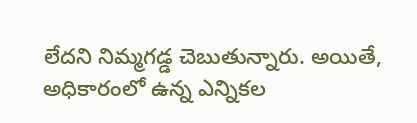లేదని నిమ్మగడ్డ చెబుతున్నారు. అయితే, అధికారంలో ఉన్న ఎన్నికల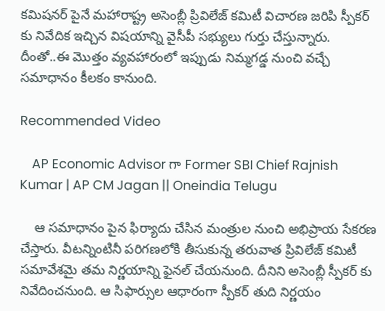కమిషనర్ పైనే మహారాష్ట్ర అసెంబ్లీ ప్రివిలేజ్ కమిటీ విచారణ జరిపి స్పీకర్ కు నివేదిక ఇచ్చిన విషయాన్ని వైసీపీ సభ్యులు గుర్తు చేస్తున్నారు. దీంతో..ఈ మొత్తం వ్యవహారంలో ఇప్పుడు నిమ్మగడ్డ నుంచి వచ్చే సమాధానం కీలకం కానుంది.

Recommended Video

    AP Economic Advisor గా Former SBI Chief Rajnish Kumar | AP CM Jagan || Oneindia Telugu

    ఆ సమాధానం పైన ఫిర్యాదు చేసిన మంత్రుల నుంచి అభిప్రాయ సేకరణ చేస్తారు. వీటన్నింటినీ పరిగణలోకి తీసుకున్న తరువాత ప్రివిలేజ్ కమిటీ సమావేశమై తమ నిర్ణయాన్ని ఫైనల్ చేయనుంది. దీనిని అసెంబ్లీ స్పీకర్ కు నివేదించనుంది. ఆ సిఫార్సుల ఆధారంగా స్పీకర్ తుది నిర్ణయం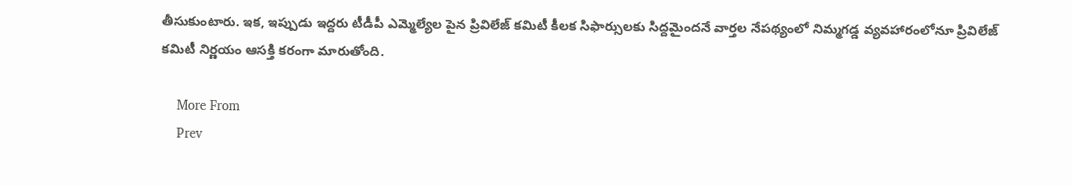తీసుకుంటారు. ఇక, ఇప్పుడు ఇద్దరు టీడీపీ ఎమ్మెల్యేల పైన ప్రివిలేజ్ కమిటీ కీలక సిఫార్సులకు సిద్దమైందనే వార్తల నేపథ్యంలో నిమ్మగడ్డ వ్యవహారంలోనూ ప్రివిలేజ్ కమిటీ నిర్ణయం ఆసక్తి కరంగా మారుతోంది.

    More From
    Prev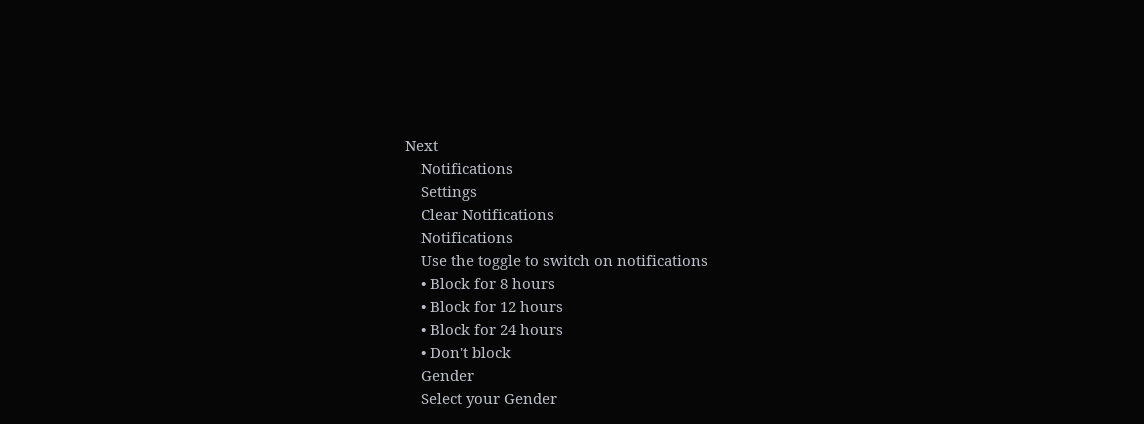Next
    Notifications
    Settings
    Clear Notifications
    Notifications
    Use the toggle to switch on notifications
    • Block for 8 hours
    • Block for 12 hours
    • Block for 24 hours
    • Don't block
    Gender
    Select your Gender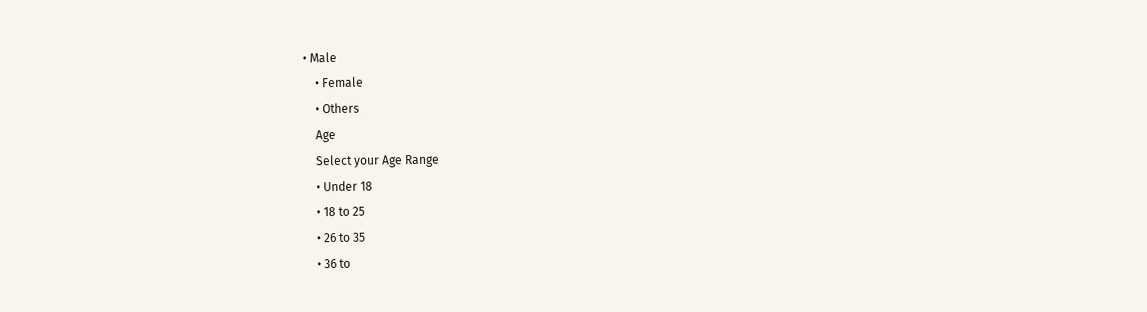• Male
    • Female
    • Others
    Age
    Select your Age Range
    • Under 18
    • 18 to 25
    • 26 to 35
    • 36 to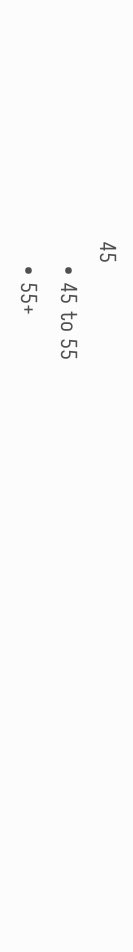45
    • 45 to 55
    • 55+